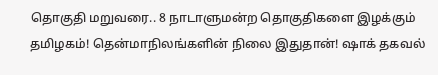தொகுதி மறுவரை.. 8 நாடாளுமன்ற தொகுதிகளை இழக்கும் தமிழகம்! தென்மாநிலங்களின் நிலை இதுதான்! ஷாக் தகவல்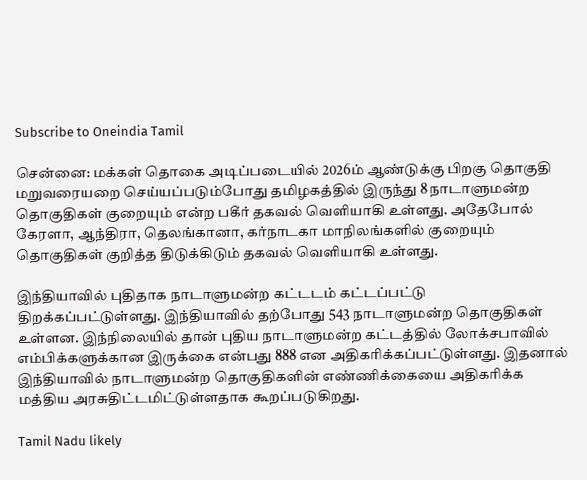Subscribe to Oneindia Tamil

சென்னை: மக்கள் தொகை அடிப்படையில் 2026ம் ஆண்டுக்கு பிறகு தொகுதி மறுவரையறை செய்யப்படும்போது தமிழகத்தில் இருந்து 8 நாடாளுமன்ற தொகுதிகள் குறையும் என்ற பகீர் தகவல் வெளியாகி உள்ளது. அதேபோல் கேரளா, ஆந்திரா, தெலங்கானா, கர்நாடகா மாநிலங்களில் குறையும் தொகுதிகள் குறித்த திடுக்கிடும் தகவல் வெளியாகி உள்ளது.

இந்தியாவில் புதிதாக நாடாளுமன்ற கட்டடம் கட்டப்பட்டு திறக்கப்பட்டுள்ளது. இந்தியாவில் தற்போது 543 நாடாளுமன்ற தொகுதிகள் உள்ளன. இந்நிலையில் தான் புதிய நாடாளுமன்ற கட்டத்தில் லோக்சபாவில் எம்பிக்களுக்கான இருக்கை என்பது 888 என அதிகரிக்கப்பட்டுள்ளது. இதனால் இந்தியாவில் நாடாளுமன்ற தொகுதிகளின் எண்ணிக்கையை அதிகரிக்க மத்திய அரசுதிட்டமிட்டுள்ளதாக கூறப்படுகிறது.

Tamil Nadu likely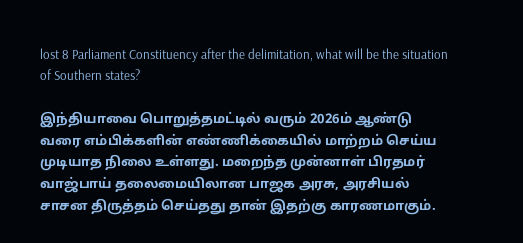lost 8 Parliament Constituency after the delimitation, what will be the situation of Southern states?

இந்தியாவை பொறுத்தமட்டில் வரும் 2026ம் ஆண்டு வரை எம்பிக்களின் எண்ணிக்கையில் மாற்றம் செய்ய முடியாத நிலை உள்ளது. மறைந்த முன்னாள் பிரதமர் வாஜ்பாய் தலைமையிலான பாஜக அரசு, அரசியல் சாசன திருத்தம் செய்தது தான் இதற்கு காரணமாகும்.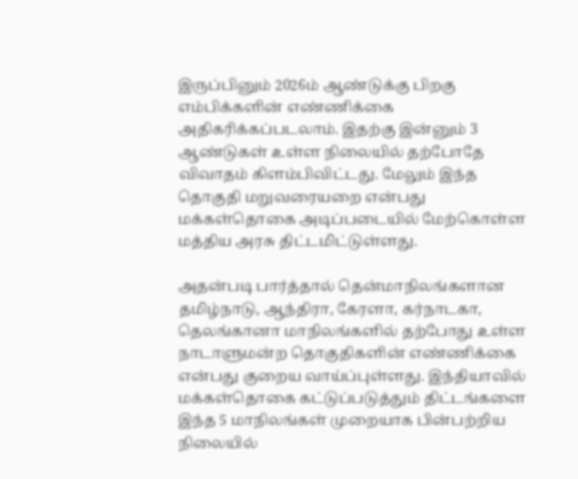இருப்பினும் 2026ம் ஆண்டுக்கு பிறகு எம்பிக்களின் எண்ணிக்கை அதிகரிக்கப்படலாம். இதற்கு இன்னும் 3 ஆண்டுகள் உள்ள நிலையில் தற்போதே விவாதம் கிளம்பிவிட்டது. மேலும் இந்த தொகுதி மறுவரையறை என்பது மக்கள்தொகை அடிப்படையில் மேற்கொள்ள மத்திய அரசு திட்டமிட்டுள்ளது.

அதன்படி பார்த்தால் தென்மாநிலங்களான தமிழ்நாடு, ஆந்திரா, கேரளா, கர்நாடகா, தெலங்கானா மாநிலங்களில் தற்போது உள்ள நாடாளுமன்ற தொகுதிகளின் எண்ணிக்கை என்பது குறைய வாய்ப்புள்ளது. இந்தியாவில் மக்கள்தொகை கட்டுப்படுத்தும் திட்டங்களை இந்த 5 மாநிலங்கள் முறையாக பின்பற்றிய நிலையில்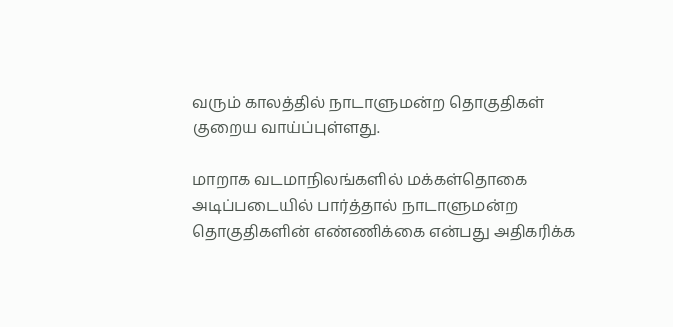வரும் காலத்தில் நாடாளுமன்ற தொகுதிகள் குறைய வாய்ப்புள்ளது.

மாறாக வடமாநிலங்களில் மக்கள்தொகை அடிப்படையில் பார்த்தால் நாடாளுமன்ற தொகுதிகளின் எண்ணிக்கை என்பது அதிகரிக்க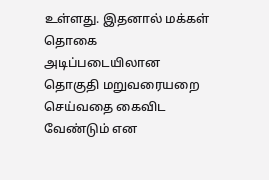உள்ளது. இதனால் மக்கள் தொகை அடிப்படையிலான தொகுதி மறுவரையறை செய்வதை கைவிட வேண்டும் என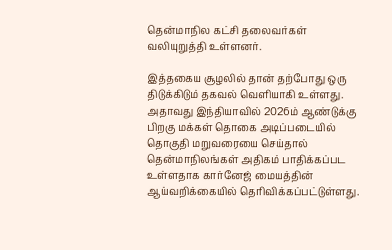தென்மாநில கட்சி தலைவர்கள் வலியுறுத்தி உள்ளனர்.

இத்தகைய சூழலில் தான் தற்போது ஒரு திடுக்கிடும் தகவல் வெளியாகி உள்ளது. அதாவது இந்தியாவில் 2026ம் ஆண்டுக்கு பிறகு மக்கள் தொகை அடிப்படையில் தொகுதி மறுவரையை செய்தால் தென்மாநிலங்கள் அதிகம் பாதிக்கப்பட உள்ளதாக கார்னேஜ் மையத்தின் ஆய்வறிக்கையில் தெரிவிக்கப்பட்டுள்ளது.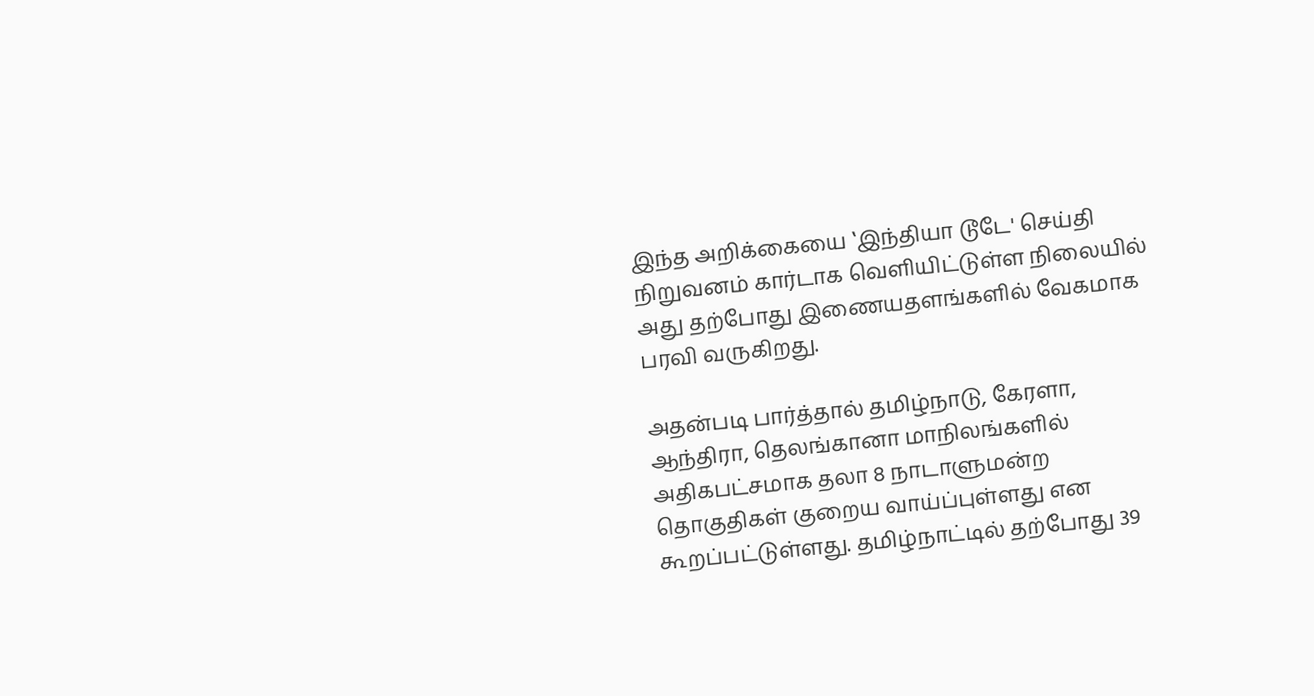இந்த அறிக்கையை ‛இந்தியா டூடே' செய்தி நிறுவனம் கார்டாக வெளியிட்டுள்ள நிலையில் அது தற்போது இணையதளங்களில் வேகமாக பரவி வருகிறது.

அதன்படி பார்த்தால் தமிழ்நாடு, கேரளா, ஆந்திரா, தெலங்கானா மாநிலங்களில் அதிகபட்சமாக தலா 8 நாடாளுமன்ற தொகுதிகள் குறைய வாய்ப்புள்ளது என கூறப்பட்டுள்ளது. தமிழ்நாட்டில் தற்போது 39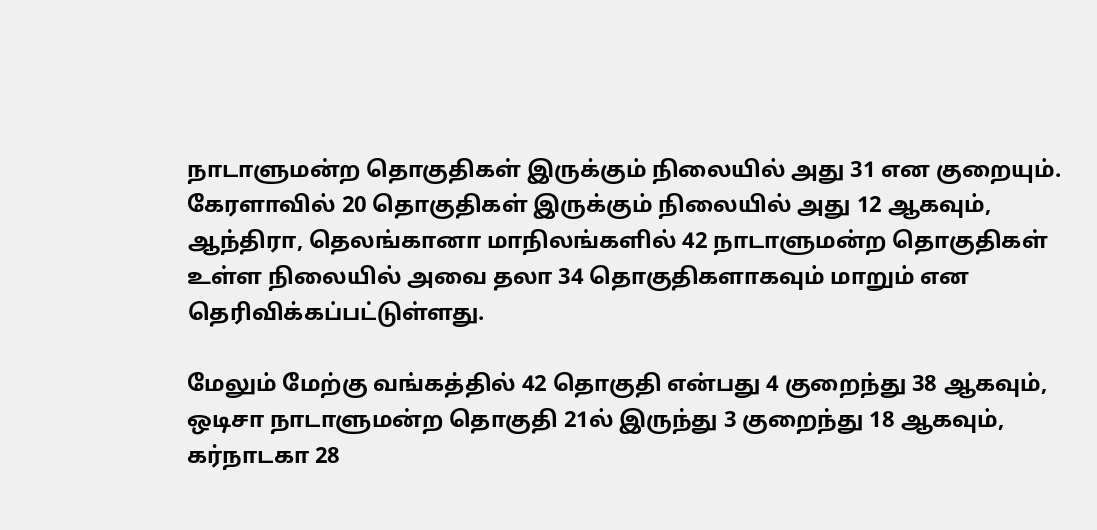நாடாளுமன்ற தொகுதிகள் இருக்கும் நிலையில் அது 31 என குறையும். கேரளாவில் 20 தொகுதிகள் இருக்கும் நிலையில் அது 12 ஆகவும், ஆந்திரா, தெலங்கானா மாநிலங்களில் 42 நாடாளுமன்ற தொகுதிகள் உள்ள நிலையில் அவை தலா 34 தொகுதிகளாகவும் மாறும் என தெரிவிக்கப்பட்டுள்ளது.

மேலும் மேற்கு வங்கத்தில் 42 தொகுதி என்பது 4 குறைந்து 38 ஆகவும், ஒடிசா நாடாளுமன்ற தொகுதி 21ல் இருந்து 3 குறைந்து 18 ஆகவும், கர்நாடகா 28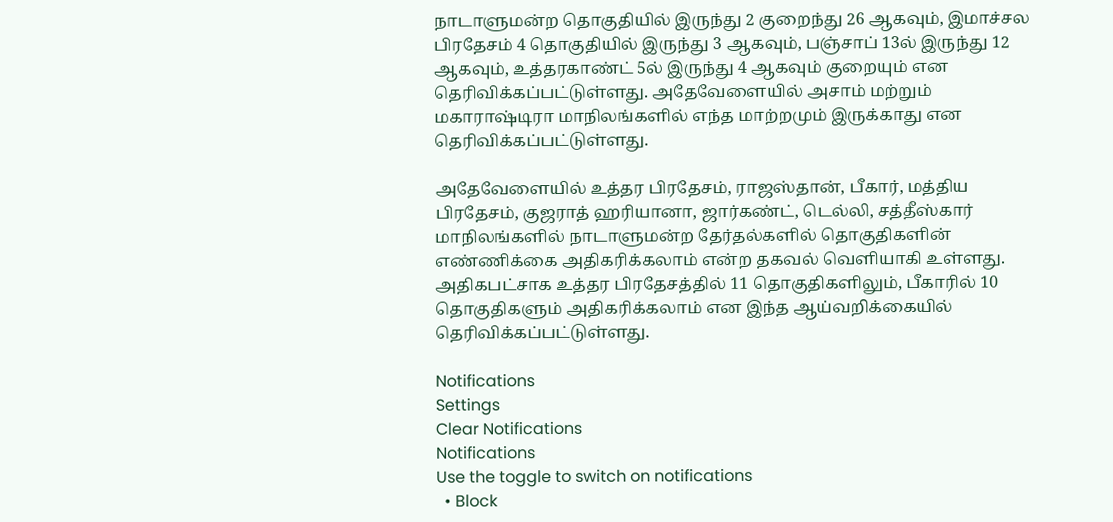நாடாளுமன்ற தொகுதியில் இருந்து 2 குறைந்து 26 ஆகவும், இமாச்சல பிரதேசம் 4 தொகுதியில் இருந்து 3 ஆகவும், பஞ்சாப் 13ல் இருந்து 12 ஆகவும், உத்தரகாண்ட் 5ல் இருந்து 4 ஆகவும் குறையும் என தெரிவிக்கப்பட்டுள்ளது. அதேவேளையில் அசாம் மற்றும் மகாராஷ்டிரா மாநிலங்களில் எந்த மாற்றமும் இருக்காது என தெரிவிக்கப்பட்டுள்ளது.

அதேவேளையில் உத்தர பிரதேசம், ராஜஸ்தான், பீகார், மத்திய பிரதேசம், குஜராத் ஹரியானா, ஜார்கண்ட், டெல்லி, சத்தீஸ்கார் மாநிலங்களில் நாடாளுமன்ற தேர்தல்களில் தொகுதிகளின் எண்ணிக்கை அதிகரிக்கலாம் என்ற தகவல் வெளியாகி உள்ளது. அதிகபட்சாக உத்தர பிரதேசத்தில் 11 தொகுதிகளிலும், பீகாரில் 10 தொகுதிகளும் அதிகரிக்கலாம் என இந்த ஆய்வறிக்கையில் தெரிவிக்கப்பட்டுள்ளது.

Notifications
Settings
Clear Notifications
Notifications
Use the toggle to switch on notifications
  • Block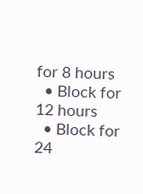for 8 hours
  • Block for 12 hours
  • Block for 24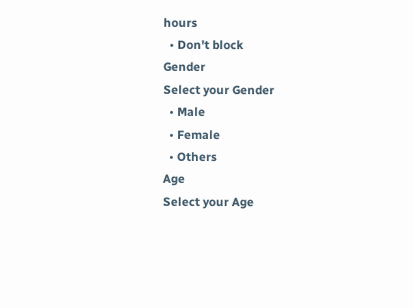hours
  • Don't block
Gender
Select your Gender
  • Male
  • Female
  • Others
Age
Select your Age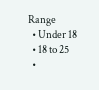Range
  • Under 18
  • 18 to 25
  •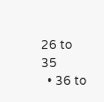26 to 35
  • 36 to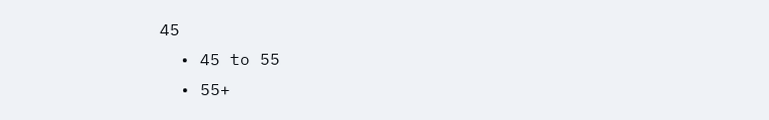45
  • 45 to 55
  • 55+